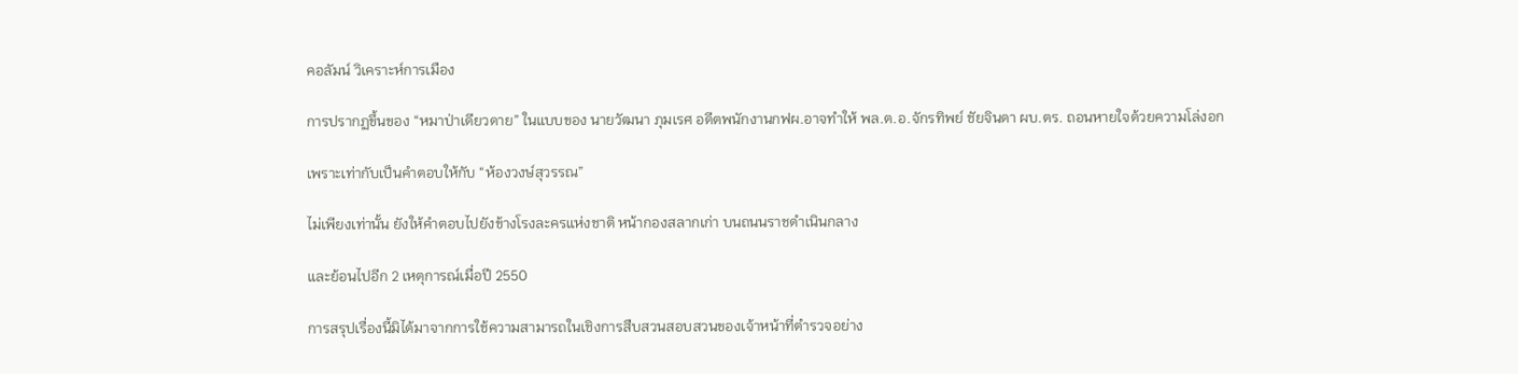คอลัมน์ วิเคราะห์การเมือง

การปรากฏขึ้นของ “หมาป่าเดียวดาย” ในแบบของ นายวัฒนา ภุมเรศ อดีตพนักงานกฟผ.อาจทำให้ พล.ต.อ.จักรทิพย์ ชัยจินดา ผบ.ตร. ถอนหายใจด้วยความโล่งอก

เพราะเท่ากับเป็นคำตอบให้กับ “ห้องวงษ์สุวรรณ”

ไม่เพียงเท่านั้น ยังให้คำตอบไปยังข้างโรงละครแห่งชาติ หน้ากองสลากเก่า บนถนนราชดำเนินกลาง

และย้อนไปอีก 2 เหตุการณ์เมื่อปี 2550

การสรุปเรื่องนี้มิได้มาจากการใช้ความสามารถในเชิงการสืบสวนสอบสวนของเจ้าหน้าที่ตำรวจอย่าง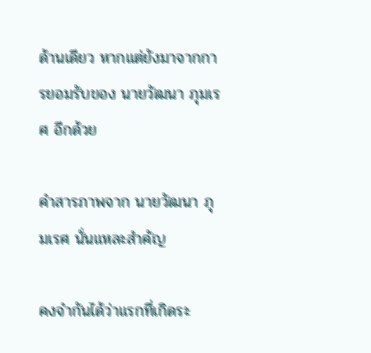ด้านเดียว หากแต่ยังมาจากการยอมรับของ นายวัฒนา ภุมเรศ อีกด้วย

คำสารภาพจาก นายวัฒนา ภุมเรศ นั่นแหละสำคัญ

คงจำกันได้ว่าแรกที่เกิดระ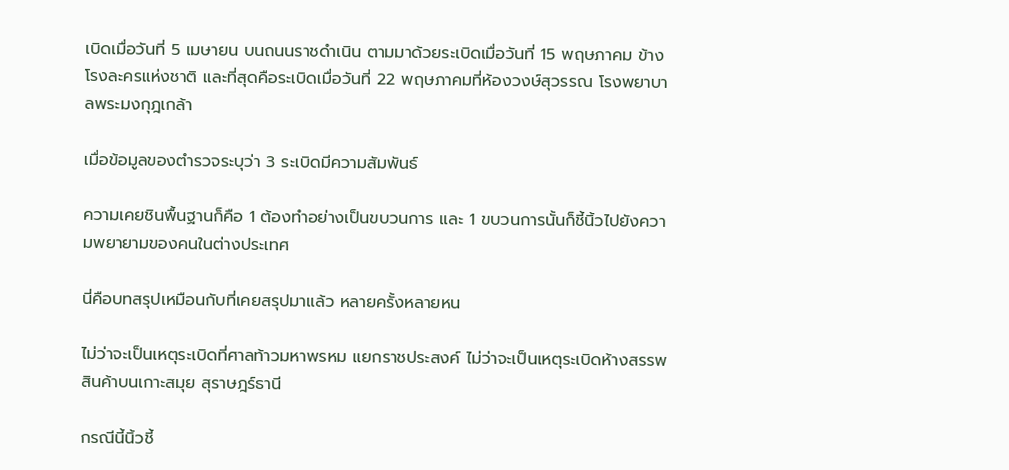เบิดเมื่อวันที่ 5 เมษายน บนถนนราชดำเนิน ตามมาด้วยระเบิดเมื่อวันที่ 15 พฤษภาคม ข้างโรงละครแห่งชาติ และที่สุดคือระเบิดเมื่อวันที่ 22 พฤษภาคมที่ห้องวงษ์สุวรรณ โรงพยาบาลพระมงกุฎเกล้า

เมื่อข้อมูลของตำรวจระบุว่า 3 ระเบิดมีความสัมพันธ์

ความเคยชินพื้นฐานก็คือ 1 ต้องทำอย่างเป็นขบวนการ และ 1 ขบวนการนั้นก็ชี้นิ้วไปยังความพยายามของคนในต่างประเทศ

นี่คือบทสรุปเหมือนกับที่เคยสรุปมาแล้ว หลายครั้งหลายหน

ไม่ว่าจะเป็นเหตุระเบิดที่ศาลท้าวมหาพรหม แยกราชประสงค์ ไม่ว่าจะเป็นเหตุระเบิดห้างสรรพสินค้าบนเกาะสมุย สุราษฎร์ธานี

กรณีนี้นิ้วชี้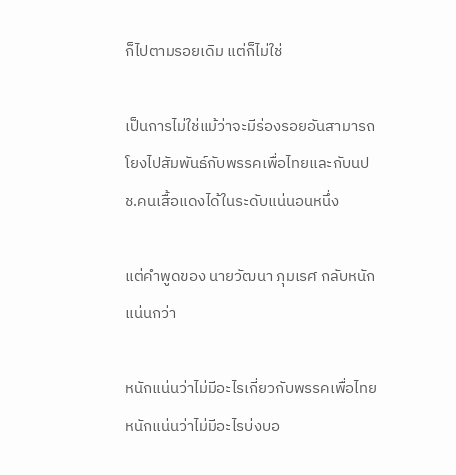ก็ไปตามรอยเดิม แต่ก็ไม่ใช่

เป็นการไม่ใช่แม้ว่าจะมีร่องรอยอันสามารถโยงไปสัมพันธ์กับพรรคเพื่อไทยและกับนปช.คนเสื้อแดงได้ในระดับแน่นอนหนึ่ง

แต่คำพูดของ นายวัฒนา ภุมเรศ กลับหนักแน่นกว่า

หนักแน่นว่าไม่มีอะไรเกี่ยวกับพรรคเพื่อไทย หนักแน่นว่าไม่มีอะไรบ่งบอ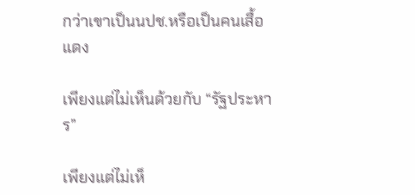กว่าเขาเป็นนปช.หรือเป็นคนเสื้อแดง

เพียงแต่ไม่เห็นด้วยกับ “รัฐประหาร”

เพียงแต่ไม่เห็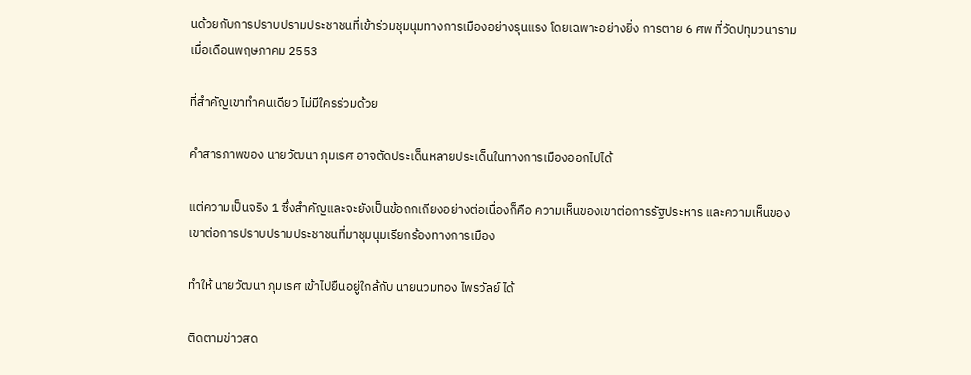นด้วยกับการปราบปรามประชาชนที่เข้าร่วมชุมนุมทางการเมืองอย่างรุนแรง โดยเฉพาะอย่างยิ่ง การตาย 6 ศพ ที่วัดปทุมวนาราม เมื่อเดือนพฤษภาคม 2553

ที่สำคัญเขาทำคนเดียว ไม่มีใครร่วมด้วย

คำสารภาพของ นายวัฒนา ภุมเรศ อาจตัดประเด็นหลายประเด็นในทางการเมืองออกไปได้

แต่ความเป็นจริง 1 ซึ่งสำคัญและจะยังเป็นข้อถกเถียงอย่างต่อเนื่องก็คือ ความเห็นของเขาต่อการรัฐประหาร และความเห็นของเขาต่อการปราบปรามประชาชนที่มาชุมนุมเรียกร้องทางการเมือง

ทำให้ นายวัฒนา ภุมเรศ เข้าไปยืนอยู่ใกล้กับ นายนวมทอง ไพรวัลย์ ได้

ติดตามข่าวสด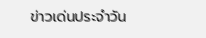ข่าวเด่นประจำวัน